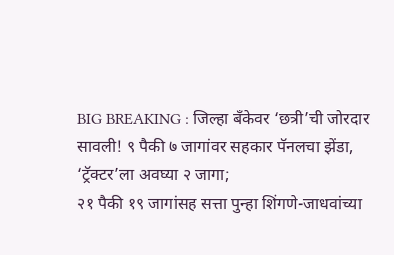BIG BREAKING : जिल्हा बँकेवर ‘छत्री’ची जोरदार सावली! ९ पैकी ७ जागांवर सहकार पॅनलचा झेंडा, ‘ट्रॅक्टर’ला अवघ्या २ जागा;
२१ पैकी १९ जागांसह सत्ता पुन्हा शिंगणे-जाधवांच्या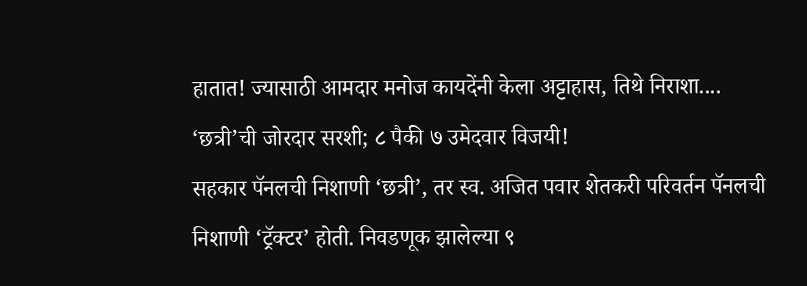हातात! ज्यासाठी आमदार मनोज कायदेंनी केला अट्टाहास, तिथे निराशा....
‘छत्री’ची जोरदार सरशी; ८ पैकी ७ उमेदवार विजयी!
सहकार पॅनलची निशाणी ‘छत्री’, तर स्व. अजित पवार शेतकरी परिवर्तन पॅनलची निशाणी ‘ट्रॅक्टर’ होती. निवडणूक झालेल्या ९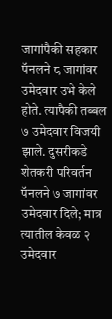जागांपैकी सहकार पॅनलने ८ जागांवर उमेदवार उभे केले होते. त्यापैकी तब्बल ७ उमेदवार विजयी झाले. दुसरीकडे शेतकरी परिवर्तन पॅनलने ७ जागांवर उमेदवार दिले; मात्र त्यातील केवळ २ उमेदवार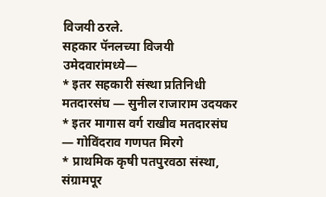विजयी ठरले.
सहकार पॅनलच्या विजयी उमेदवारांमध्ये—
* इतर सहकारी संस्था प्रतिनिधी मतदारसंघ — सुनील राजाराम उदयकर
* इतर मागास वर्ग राखीव मतदारसंघ — गोविंदराव गणपत मिरगे
* प्राथमिक कृषी पतपुरवठा संस्था, संग्रामपूर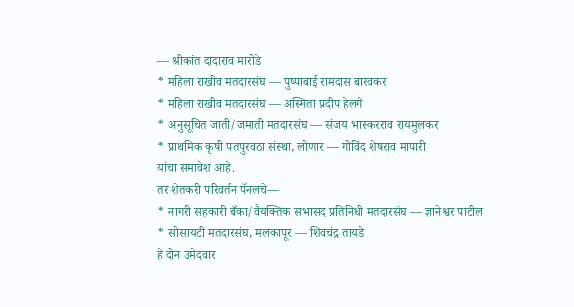— श्रीकांत दादाराव मारोडे
* महिला राखीव मतदारसंघ — पुष्पाबाई रामदास बारवकर
* महिला राखीव मतदारसंघ — अस्मिता प्रदीप हेलगे
* अनुसूचित जाती/जमाती मतदारसंघ — संजय भास्करराव रायमुलकर
* प्राथमिक कृषी पतपुरवठा संस्था, लोणार — गोविंद शेषराव मापारी
यांचा समावेश आहे.
तर शेतकरी परिवर्तन पॅनलचे—
* नागरी सहकारी बँका/वैयक्तिक सभासद प्रतिनिधी मतदारसंघ — ज्ञानेश्वर पाटील
* सोसायटी मतदारसंघ, मलकापूर — शिवचंद्र तायडे
हे दोन उमेदवार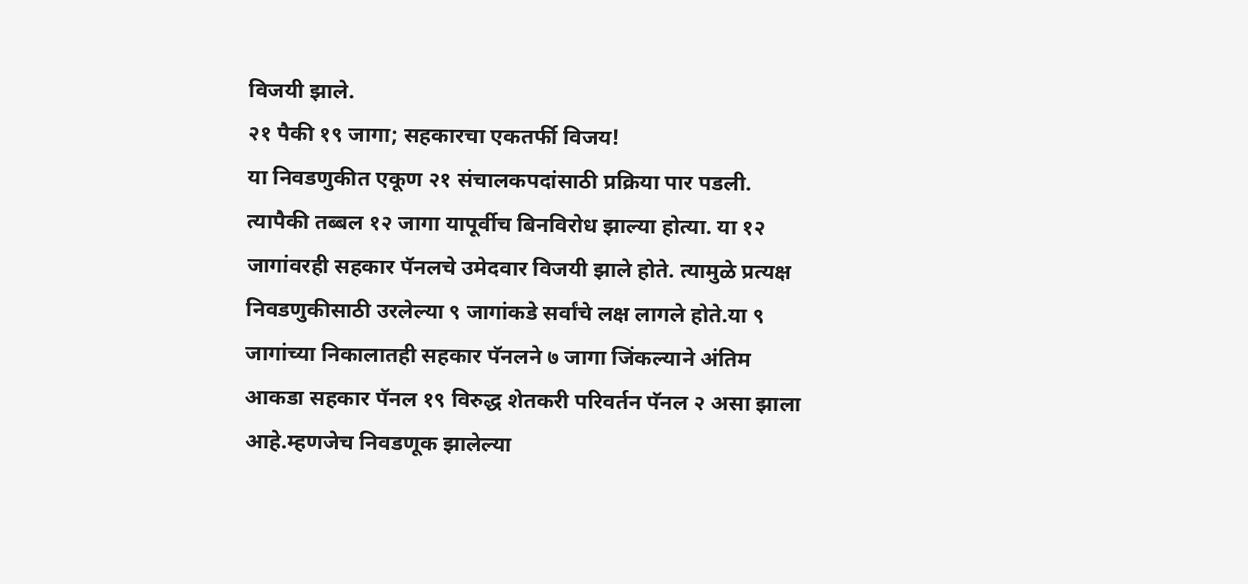विजयी झाले.
२१ पैकी १९ जागा; सहकारचा एकतर्फी विजय!
या निवडणुकीत एकूण २१ संचालकपदांसाठी प्रक्रिया पार पडली. त्यापैकी तब्बल १२ जागा यापूर्वीच बिनविरोध झाल्या होत्या. या १२ जागांवरही सहकार पॅनलचे उमेदवार विजयी झाले होते. त्यामुळे प्रत्यक्ष निवडणुकीसाठी उरलेल्या ९ जागांकडे सर्वांचे लक्ष लागले होते.या ९ जागांच्या निकालातही सहकार पॅनलने ७ जागा जिंकल्याने अंतिम आकडा सहकार पॅनल १९ विरुद्ध शेतकरी परिवर्तन पॅनल २ असा झाला आहे.म्हणजेच निवडणूक झालेल्या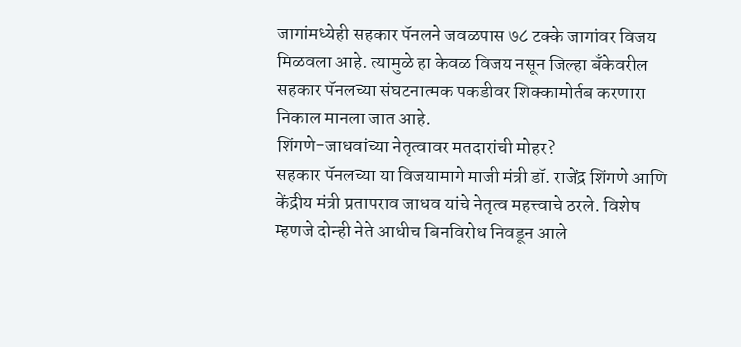जागांमध्येही सहकार पॅनलने जवळपास ७८ टक्के जागांवर विजय मिळवला आहे. त्यामुळे हा केवळ विजय नसून जिल्हा बँकेवरील सहकार पॅनलच्या संघटनात्मक पकडीवर शिक्कामोर्तब करणारा निकाल मानला जात आहे.
शिंगणे-जाधवांच्या नेतृत्वावर मतदारांची मोहर?
सहकार पॅनलच्या या विजयामागे माजी मंत्री डॉ. राजेंद्र शिंगणे आणि केंद्रीय मंत्री प्रतापराव जाधव यांचे नेतृत्व महत्त्वाचे ठरले. विशेष म्हणजे दोन्ही नेते आधीच बिनविरोध निवडून आले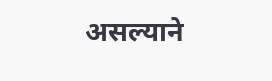असल्याने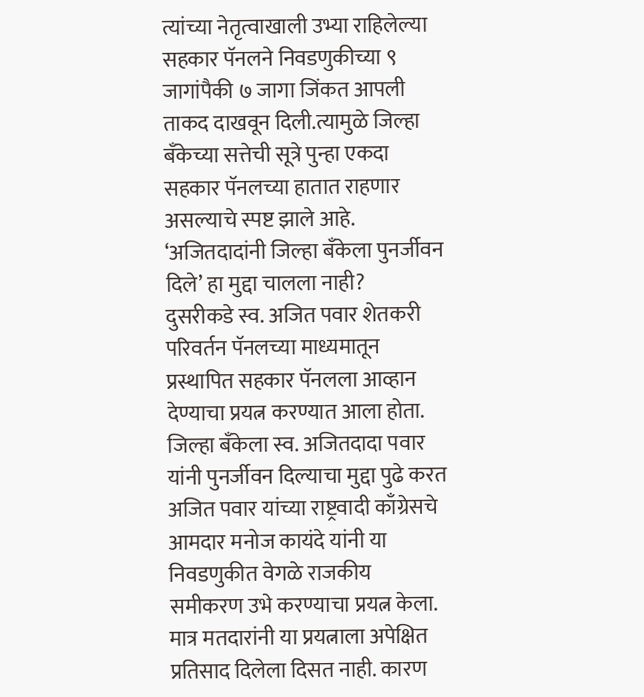त्यांच्या नेतृत्वाखाली उभ्या राहिलेल्या सहकार पॅनलने निवडणुकीच्या ९ जागांपैकी ७ जागा जिंकत आपली ताकद दाखवून दिली.त्यामुळे जिल्हा बँकेच्या सत्तेची सूत्रे पुन्हा एकदा सहकार पॅनलच्या हातात राहणार असल्याचे स्पष्ट झाले आहे.
‘अजितदादांनी जिल्हा बँकेला पुनर्जीवन दिले’ हा मुद्दा चालला नाही?
दुसरीकडे स्व. अजित पवार शेतकरी परिवर्तन पॅनलच्या माध्यमातून प्रस्थापित सहकार पॅनलला आव्हान देण्याचा प्रयत्न करण्यात आला होता. जिल्हा बँकेला स्व. अजितदादा पवार यांनी पुनर्जीवन दिल्याचा मुद्दा पुढे करत अजित पवार यांच्या राष्ट्रवादी काँग्रेसचे आमदार मनोज कायंदे यांनी या निवडणुकीत वेगळे राजकीय समीकरण उभे करण्याचा प्रयत्न केला.
मात्र मतदारांनी या प्रयत्नाला अपेक्षित प्रतिसाद दिलेला दिसत नाही. कारण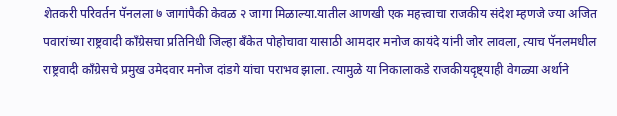शेतकरी परिवर्तन पॅनलला ७ जागांपैकी केवळ २ जागा मिळाल्या.यातील आणखी एक महत्त्वाचा राजकीय संदेश म्हणजे ज्या अजित पवारांच्या राष्ट्रवादी काँग्रेसचा प्रतिनिधी जिल्हा बँकेत पोहोचावा यासाठी आमदार मनोज कायंदे यांनी जोर लावला, त्याच पॅनलमधील राष्ट्रवादी काँग्रेसचे प्रमुख उमेदवार मनोज दांडगे यांचा पराभव झाला. त्यामुळे या निकालाकडे राजकीयदृष्ट्याही वेगळ्या अर्थाने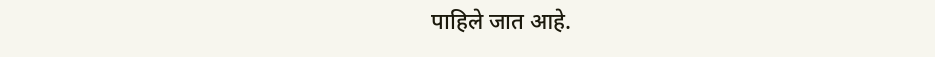पाहिले जात आहे.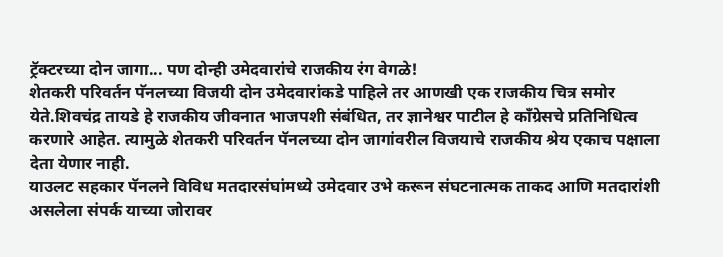ट्रॅक्टरच्या दोन जागा... पण दोन्ही उमेदवारांचे राजकीय रंग वेगळे!
शेतकरी परिवर्तन पॅनलच्या विजयी दोन उमेदवारांकडे पाहिले तर आणखी एक राजकीय चित्र समोर येते.शिवचंद्र तायडे हे राजकीय जीवनात भाजपशी संबंधित, तर ज्ञानेश्वर पाटील हे काँग्रेसचे प्रतिनिधित्व करणारे आहेत. त्यामुळे शेतकरी परिवर्तन पॅनलच्या दोन जागांवरील विजयाचे राजकीय श्रेय एकाच पक्षाला देता येणार नाही.
याउलट सहकार पॅनलने विविध मतदारसंघांमध्ये उमेदवार उभे करून संघटनात्मक ताकद आणि मतदारांशी असलेला संपर्क याच्या जोरावर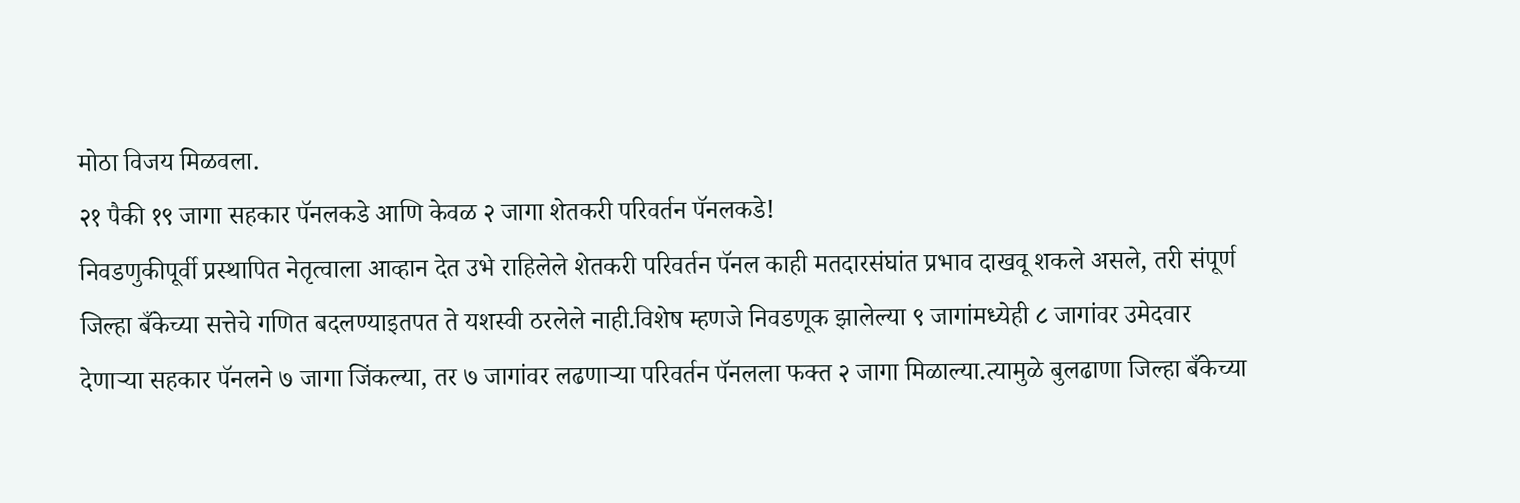मोठा विजय मिळवला.
२१ पैकी १९ जागा सहकार पॅनलकडे आणि केवळ २ जागा शेतकरी परिवर्तन पॅनलकडे!
निवडणुकीपूर्वी प्रस्थापित नेतृत्वाला आव्हान देत उभे राहिलेले शेतकरी परिवर्तन पॅनल काही मतदारसंघांत प्रभाव दाखवू शकले असले, तरी संपूर्ण जिल्हा बँकेच्या सत्तेचे गणित बदलण्याइतपत ते यशस्वी ठरलेले नाही.विशेष म्हणजे निवडणूक झालेल्या ९ जागांमध्येही ८ जागांवर उमेदवार देणाऱ्या सहकार पॅनलने ७ जागा जिंकल्या, तर ७ जागांवर लढणाऱ्या परिवर्तन पॅनलला फक्त २ जागा मिळाल्या.त्यामुळे बुलढाणा जिल्हा बँकेच्या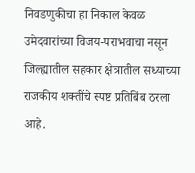निवडणुकीचा हा निकाल केवळ उमेदवारांच्या विजय-पराभवाचा नसून जिल्ह्यातील सहकार क्षेत्रातील सध्याच्या राजकीय शक्तींचे स्पष्ट प्रतिबिंब ठरला आहे.